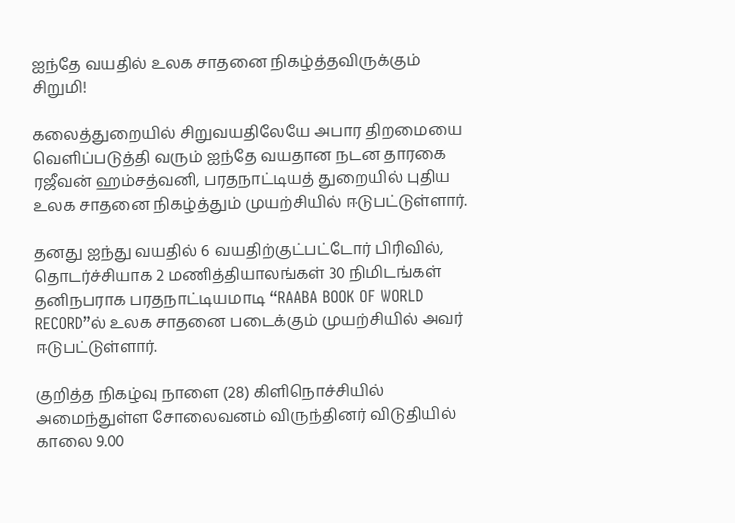ஐந்தே வயதில் உலக சாதனை நிகழ்த்தவிருக்கும் சிறுமி!

கலைத்துறையில் சிறுவயதிலேயே அபார திறமையை வெளிப்படுத்தி வரும் ஐந்தே வயதான நடன தாரகை ரஜீவன் ஹம்சத்வனி, பரதநாட்டியத் துறையில் புதிய உலக சாதனை நிகழ்த்தும் முயற்சியில் ஈடுபட்டுள்ளார்.

தனது ஐந்து வயதில் 6 வயதிற்குட்பட்டோர் பிரிவில், தொடர்ச்சியாக 2 மணித்தியாலங்கள் 30 நிமிடங்கள் தனிநபராக பரதநாட்டியமாடி “RAABA BOOK OF WORLD RECORD”ல் உலக சாதனை படைக்கும் முயற்சியில் அவர் ஈடுபட்டுள்ளார்.

குறித்த நிகழ்வு நாளை (28) கிளிநொச்சியில் அமைந்துள்ள சோலைவனம் விருந்தினர் விடுதியில் காலை 9.00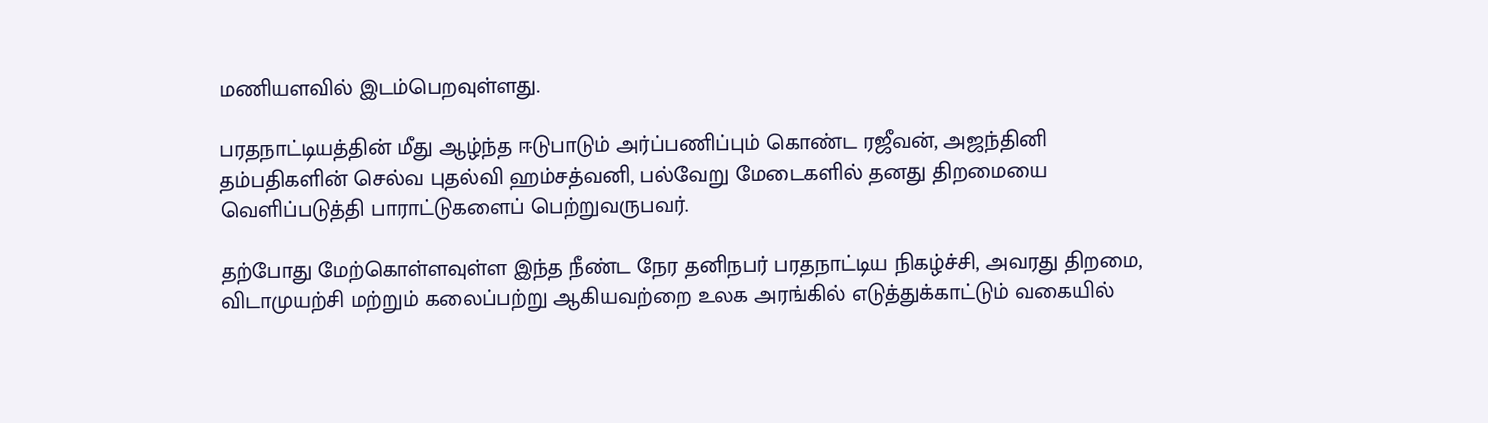மணியளவில் இடம்பெறவுள்ளது.

பரதநாட்டியத்தின் மீது ஆழ்ந்த ஈடுபாடும் அர்ப்பணிப்பும் கொண்ட ரஜீவன், அஜந்தினி தம்பதிகளின் செல்வ புதல்வி ஹம்சத்வனி, பல்வேறு மேடைகளில் தனது திறமையை வெளிப்படுத்தி பாராட்டுகளைப் பெற்றுவருபவர்.

தற்போது மேற்கொள்ளவுள்ள இந்த நீண்ட நேர தனிநபர் பரதநாட்டிய நிகழ்ச்சி, அவரது திறமை, விடாமுயற்சி மற்றும் கலைப்பற்று ஆகியவற்றை உலக அரங்கில் எடுத்துக்காட்டும் வகையில்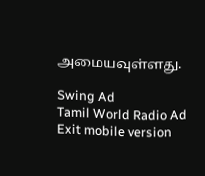அமையவுள்ளது.

Swing Ad
Tamil World Radio Ad
Exit mobile version